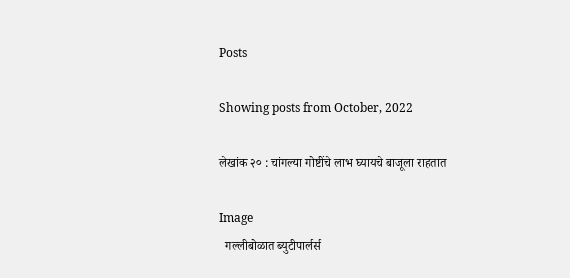Posts

Showing posts from October, 2022

लेखांक २० : चांगल्या गोष्टींचे लाभ घ्यायचे बाजूला राहतात

Image
  गल्लीबोळात ब्युटीपार्लर्स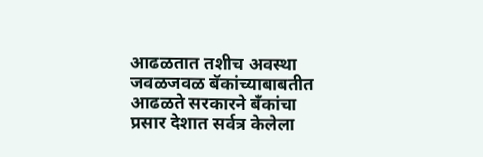आढळतात तशीच अवस्था जवळजवळ बॅकांच्याबाबतीत आढळते सरकारने बँकांचा प्रसार देशात सर्वत्र केलेला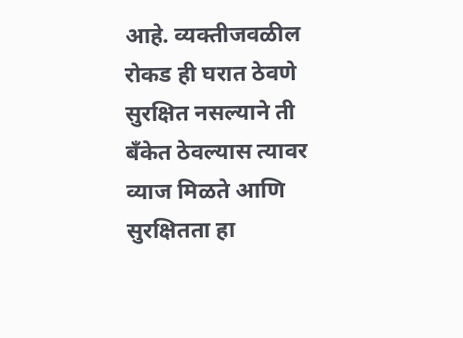आहे. व्यक्तीजवळील रोकड ही घरात ठेवणे सुरक्षित नसल्याने ती बँकेत ठेवल्यास त्यावर व्याज मिळते आणि सुरक्षितता हा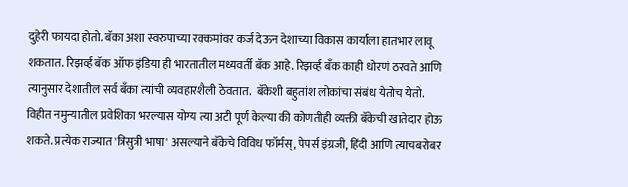दुहेरी फायदा होतो. बॅका अशा स्वरुपाच्या रक्कमांवर कर्ज देऊन देशाच्या विकास कार्याला हातभार लावू शकतात. रिझर्व्ह बॅक ऑफ इंडिया ही भारतातील मध्यवर्ती बॅक आहे. रिझर्व्ह बँक काही धोरणं ठरवते आणि त्यानुसार देशातील सर्व बँका त्यांची व्यवहारशैली ठेवतात.  बॅकेशी बहुतांश लोकांचा संबंध येतोच येतो. विहीत नमुन्यातील प्रवेशिका भरल्यास योग्य त्या अटी पूर्ण केल्या की कोणतीही व्यक्ती बॅकेची खातेदार होऊ शकते. प्रत्येक राज्यात 'त्रिसुत्री भाषा' असल्याने बॅकेचे विविध फॉर्मस्, पेपर्स इंग्रजी, हिंदी आणि त्याचबरोबर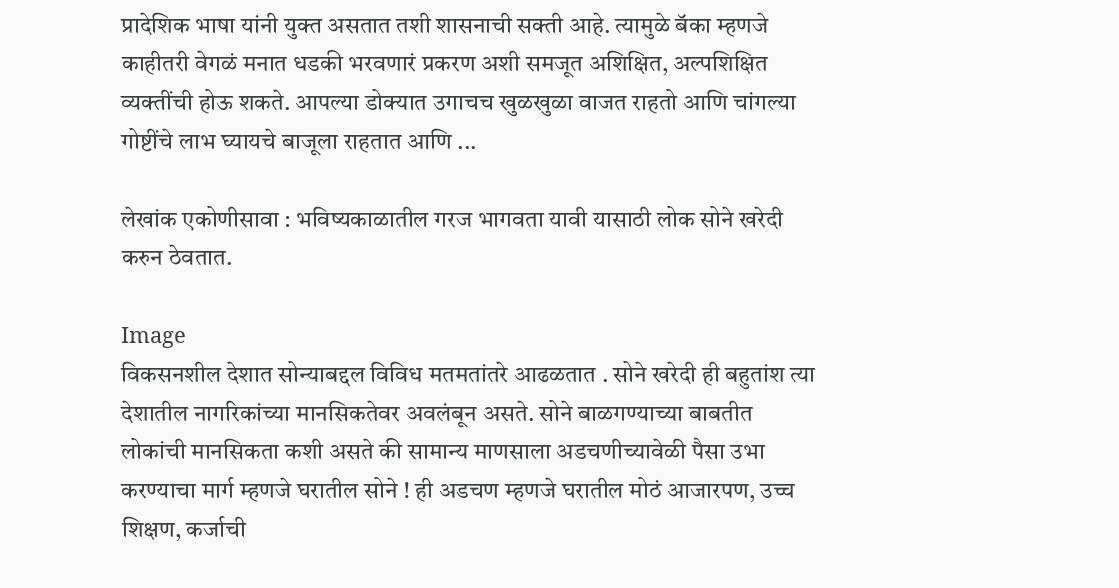प्रादेशिक भाषा यांनी युक्त असतात तशी शासनाची सक्ती आहे. त्यामुळे बॅका म्हणजे काहीतरी वेगळं मनात धडकी भरवणारं प्रकरण अशी समजूत अशिक्षित, अल्पशिक्षित व्यक्तींची होऊ शकते. आपल्या डोक्यात उगाचच खुळखुळा वाजत राहतो आणि चांगल्या गोष्टींचे लाभ घ्यायचे बाजूला राहतात आणि ...

लेखांक एकोणीसावा : भविष्यकाळातील गरज भागवता यावी यासाठी लोक सोने खरेदी करुन ठेवतात.

Image
विकसनशील देशात सोन्याबद्दल विविध मतमतांतरे आढळतात . सोने खरेदी ही बहुतांश त्या देशातील नागरिकांच्या मानसिकतेवर अवलंबून असते. सोने बाळगण्याच्या बाबतीत लोकांची मानसिकता कशी असते की सामान्य माणसाला अडचणीच्यावेळी पैसा उभा करण्याचा मार्ग म्हणजे घरातील सोने ! ही अडचण म्हणजे घरातील मोठं आजारपण, उच्च शिक्षण, कर्जाची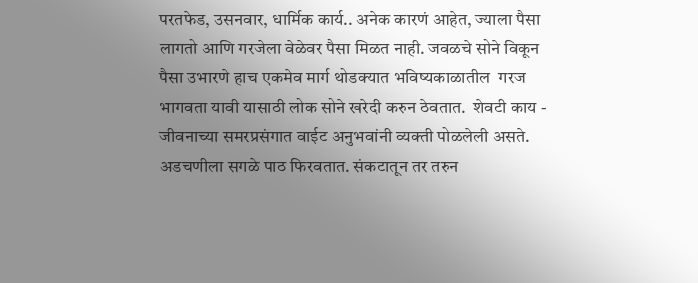परतफेड, उसनवार, धार्मिक कार्य.. अनेक कारणं आहेत, ज्याला पैसा लागतो आणि गरजेला वेळेवर पैसा मिळत नाही. जवळचे सोने विकून पैसा उभारणे हाच एकमेव मार्ग थोडक्यात भविष्यकाळातील  गरज भागवता यावी यासाठी लोक सोने खरेदी करुन ठेवतात.  शेवटी काय - जीवनाच्या समरप्रसंगात वाईट अनुभवांनी व्यक्ती पोळलेली असते. अडचणीला सगळे पाठ फिरवतात. संकटातून तर तरुन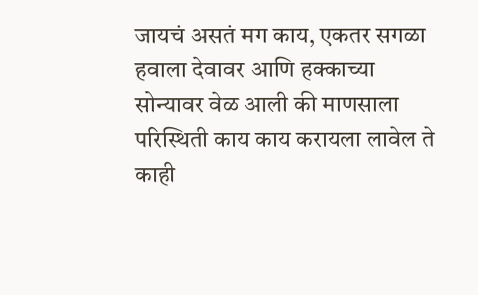जायचं असतं मग काय, एकतर सगळा हवाला देवावर आणि हक्काच्या सोन्यावर वेळ आली की माणसाला परिस्थिती काय काय करायला लावेल ते काही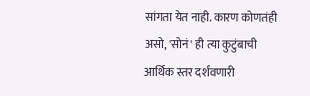सांगता येत नाही. कारण कोणतंही असो, 'सोनं' ही त्या कुटुंबाची आर्थिक स्तर दर्शवणारी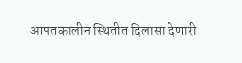आपतकालीन स्थितीत दिलासा देणारी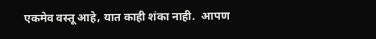एकमेव वस्तू आहे, यात काही शंका नाही.  आपण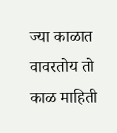ज्या काळात वावरतोय तो काळ माहिती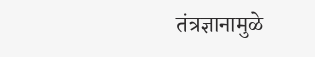तंत्रज्ञानामुळे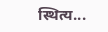स्थित्य...